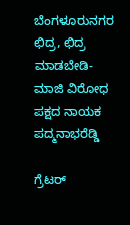ಬೆಂಗಳೂರುನಗರ ಛಿದ್ರ, ಛಿದ್ರ ಮಾಡಬೇಡಿ-ಮಾಜಿ ವಿರೋಧ ಪಕ್ಷದ ನಾಯಕ ಪದ್ಮನಾಭರೆಡ್ಡಿ

ಗ್ರೆಟರ್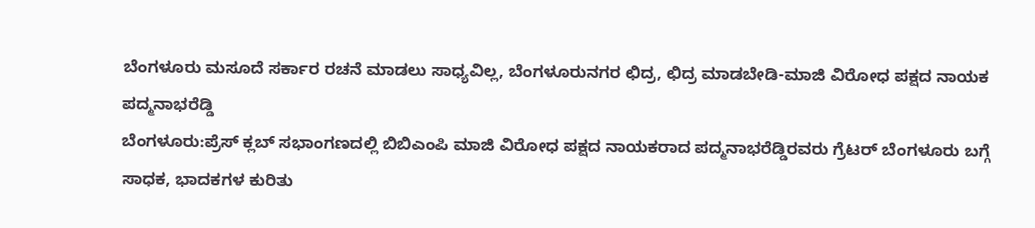ಬೆಂಗಳೂರು ಮಸೂದೆ ಸರ್ಕಾರ ರಚನೆ ಮಾಡಲು ಸಾಧ್ಯವಿಲ್ಲ, ಬೆಂಗಳೂರುನಗರ ಛಿದ್ರ, ಛಿದ್ರ ಮಾಡಬೇಡಿ-ಮಾಜಿ ವಿರೋಧ ಪಕ್ಷದ ನಾಯಕ ಪದ್ಮನಾಭರೆಡ್ಡಿ
ಬೆಂಗಳೂರು:ಪ್ರೆಸ್ ಕ್ಲಬ್ ಸಭಾಂಗಣದಲ್ಲಿ ಬಿಬಿಎಂಪಿ ಮಾಜಿ ವಿರೋಧ ಪಕ್ಷದ ನಾಯಕರಾದ ಪದ್ಮನಾಭರೆಡ್ಡಿರವರು ಗ್ರೆಟರ್ ಬೆಂಗಳೂರು ಬಗ್ಗೆ ಸಾಧಕ, ಭಾದಕಗಳ ಕುರಿತು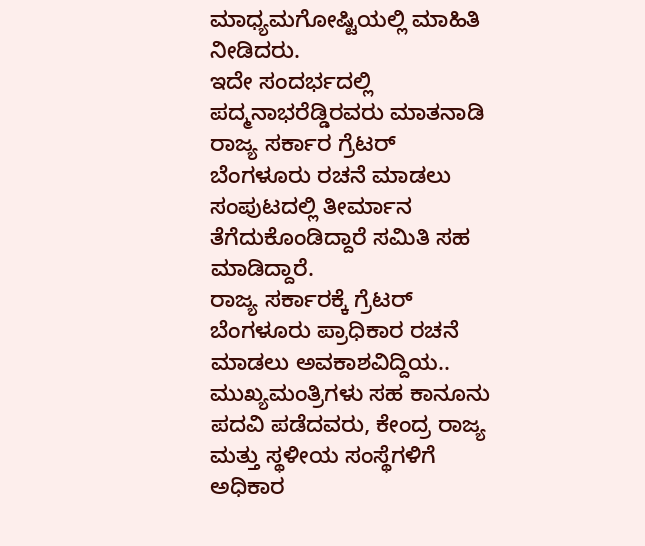ಮಾಧ್ಯಮಗೋಷ್ಟಿಯಲ್ಲಿ ಮಾಹಿತಿ ನೀಡಿದರು.
ಇದೇ ಸಂದರ್ಭದಲ್ಲಿ ಪದ್ಮನಾಭರೆಡ್ಡಿರವರು ಮಾತನಾಡಿ ರಾಜ್ಯ ಸರ್ಕಾರ ಗ್ರೆಟರ್ ಬೆಂಗಳೂರು ರಚನೆ ಮಾಡಲು ಸಂಪುಟದಲ್ಲಿ ತೀರ್ಮಾನ ತೆಗೆದುಕೊಂಡಿದ್ದಾರೆ ಸಮಿತಿ ಸಹ ಮಾಡಿದ್ದಾರೆ.
ರಾಜ್ಯ ಸರ್ಕಾರಕ್ಕೆ ಗ್ರೆಟರ್ ಬೆಂಗಳೂರು ಪ್ರಾಧಿಕಾರ ರಚನೆ ಮಾಡಲು ಅವಕಾಶವಿದ್ದಿಯ..
ಮುಖ್ಯಮಂತ್ರಿಗಳು ಸಹ ಕಾನೂನು ಪದವಿ ಪಡೆದವರು, ಕೇಂದ್ರ ರಾಜ್ಯ ಮತ್ತು ಸ್ಥಳೀಯ ಸಂಸ್ಥೆಗಳಿಗೆ ಅಧಿಕಾರ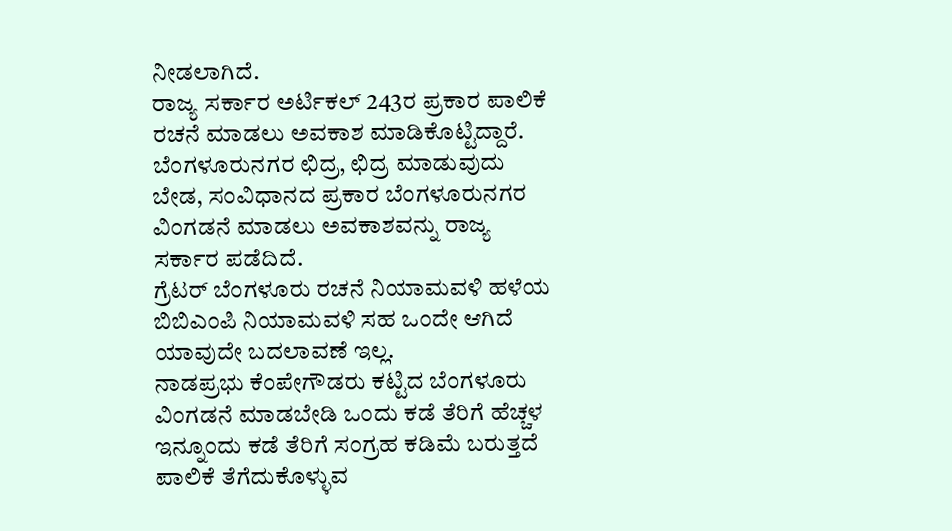ನೀಡಲಾಗಿದೆ.
ರಾಜ್ಯ ಸರ್ಕಾರ ಅರ್ಟಿಕಲ್ 243ರ ಪ್ರಕಾರ ಪಾಲಿಕೆ ರಚನೆ ಮಾಡಲು ಅವಕಾಶ ಮಾಡಿಕೊಟ್ಟಿದ್ದಾರೆ.
ಬೆಂಗಳೂರುನಗರ ಛಿದ್ರ, ಛಿದ್ರ ಮಾಡುವುದು ಬೇಡ, ಸಂವಿಧಾನದ ಪ್ರಕಾರ ಬೆಂಗಳೂರುನಗರ ವಿಂಗಡನೆ ಮಾಡಲು ಅವಕಾಶವನ್ನು ರಾಜ್ಯ ಸರ್ಕಾರ ಪಡೆದಿದೆ.
ಗ್ರೆಟರ್ ಬೆಂಗಳೂರು ರಚನೆ ನಿಯಾಮವಳಿ ಹಳೆಯ ಬಿಬಿಎಂಪಿ ನಿಯಾಮವಳಿ ಸಹ ಒಂದೇ ಆಗಿದೆ ಯಾವುದೇ ಬದಲಾವಣೆ ಇಲ್ಲ.
ನಾಡಪ್ರಭು ಕೆಂಪೇಗೌಡರು ಕಟ್ಟಿದ ಬೆಂಗಳೂರು ವಿಂಗಡನೆ ಮಾಡಬೇಡಿ ಒಂದು ಕಡೆ ತೆರಿಗೆ ಹೆಚ್ಚಳ ಇನ್ನೂಂದು ಕಡೆ ತೆರಿಗೆ ಸಂಗ್ರಹ ಕಡಿಮೆ ಬರುತ್ತದೆ ಪಾಲಿಕೆ ತೆಗೆದುಕೊಳ್ಳುವ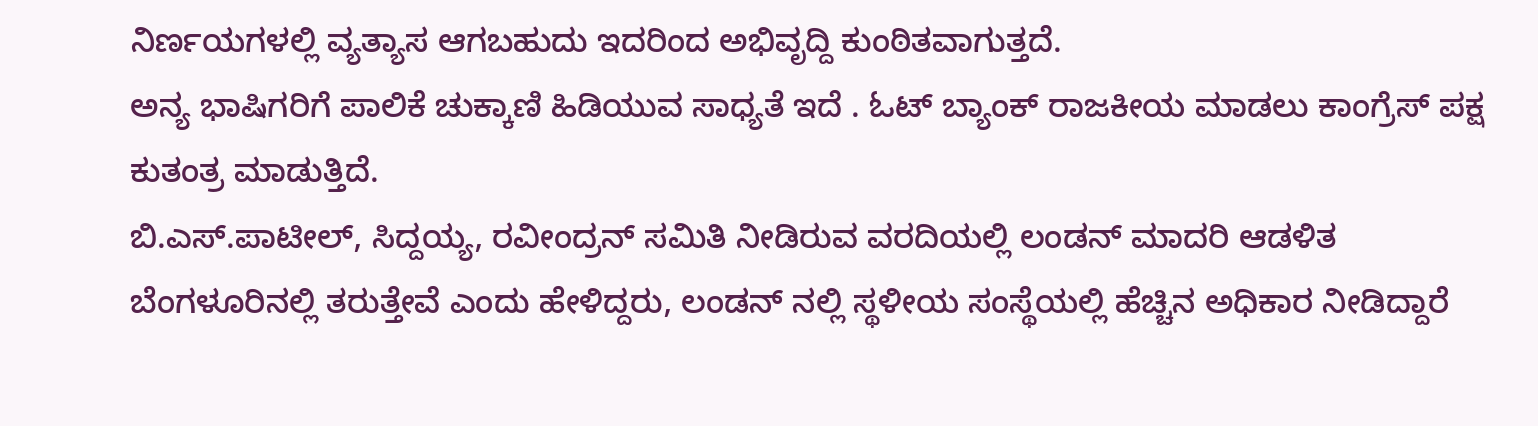ನಿರ್ಣಯಗಳಲ್ಲಿ ವ್ಯತ್ಯಾಸ ಆಗಬಹುದು ಇದರಿಂದ ಅಭಿವೃದ್ದಿ ಕುಂಠಿತವಾಗುತ್ತದೆ.
ಅನ್ಯ ಭಾಷಿಗರಿಗೆ ಪಾಲಿಕೆ ಚುಕ್ಕಾಣಿ ಹಿಡಿಯುವ ಸಾಧ್ಯತೆ ಇದೆ . ಓಟ್ ಬ್ಯಾಂಕ್ ರಾಜಕೀಯ ಮಾಡಲು ಕಾಂಗ್ರೆಸ್ ಪಕ್ಷ ಕುತಂತ್ರ ಮಾಡುತ್ತಿದೆ.
ಬಿ.ಎಸ್.ಪಾಟೀಲ್, ಸಿದ್ದಯ್ಯ, ರವೀಂದ್ರನ್ ಸಮಿತಿ ನೀಡಿರುವ ವರದಿಯಲ್ಲಿ ಲಂಡನ್ ಮಾದರಿ ಆಡಳಿತ ಬೆಂಗಳೂರಿನಲ್ಲಿ ತರುತ್ತೇವೆ ಎಂದು ಹೇಳಿದ್ದರು, ಲಂಡನ್ ನಲ್ಲಿ ಸ್ಥಳೀಯ ಸಂಸ್ಥೆಯಲ್ಲಿ ಹೆಚ್ಚಿನ ಅಧಿಕಾರ ನೀಡಿದ್ದಾರೆ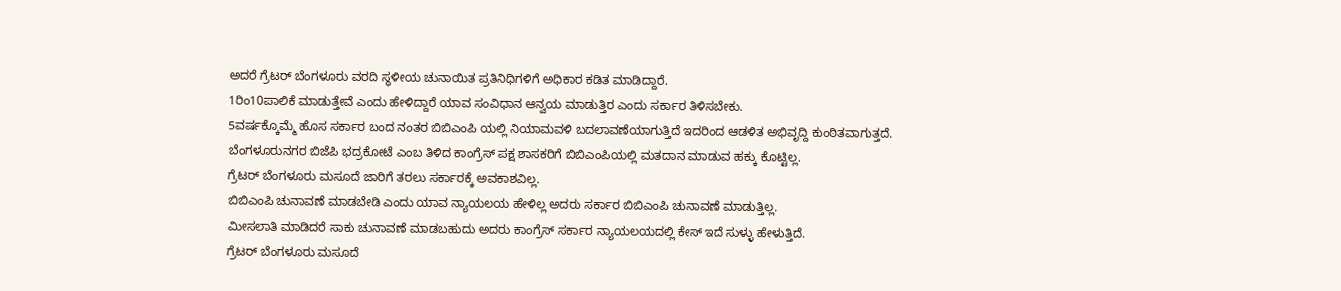ಅದರೆ ಗ್ರೆಟರ್ ಬೆಂಗಳೂರು ವರದಿ ಸ್ಥಳೀಯ ಚುನಾಯಿತ ಪ್ರತಿನಿಧಿಗಳಿಗೆ ಅಧಿಕಾರ ಕಡಿತ ಮಾಡಿದ್ದಾರೆ.
1ರಿಂ10ಪಾಲಿಕೆ ಮಾಡುತ್ತೇವೆ ಎಂದು ಹೇಳಿದ್ದಾರೆ ಯಾವ ಸಂವಿಧಾನ ಆನ್ವಯ ಮಾಡುತ್ತಿರ ಎಂದು ಸರ್ಕಾರ ತಿಳಿಸಬೇಕು.
5ವರ್ಷಕ್ಕೊಮ್ಮೆ ಹೊಸ ಸರ್ಕಾರ ಬಂದ ನಂತರ ಬಿಬಿಎಂಪಿ ಯಲ್ಲಿ ನಿಯಾಮವಳಿ ಬದಲಾವಣೆಯಾಗುತ್ತಿದೆ ಇದರಿಂದ ಆಡಳಿತ ಅಭಿವೃದ್ದಿ ಕುಂಠಿತವಾಗುತ್ತದೆ.
ಬೆಂಗಳೂರುನಗರ ಬಿಜೆಪಿ ಭದ್ರಕೋಟೆ ಎಂಬ ತಿಳಿದ ಕಾಂಗ್ರೆಸ್ ಪಕ್ಷ ಶಾಸಕರಿಗೆ ಬಿಬಿಎಂಪಿಯಲ್ಲಿ ಮತದಾನ ಮಾಡುವ ಹಕ್ಕು ಕೊಟ್ಟಿಲ್ಲ.
ಗ್ರೆಟರ್ ಬೆಂಗಳೂರು ಮಸೂದೆ ಜಾರಿಗೆ ತರಲು ಸರ್ಕಾರಕ್ಕೆ ಅವಕಾಶವಿಲ್ಲ.
ಬಿಬಿಎಂಪಿ ಚುನಾವಣೆ ಮಾಡಬೇಡಿ ಎಂದು ಯಾವ ನ್ಯಾಯಲಯ ಹೇಳಿಲ್ಲ ಅದರು ಸರ್ಕಾರ ಬಿಬಿಎಂಪಿ ಚುನಾವಣೆ ಮಾಡುತ್ತಿಲ್ಲ.
ಮೀಸಲಾತಿ ಮಾಡಿದರೆ ಸಾಕು ಚುನಾವಣೆ ಮಾಡಬಹುದು ಅದರು ಕಾಂಗ್ರೆಸ್ ಸರ್ಕಾರ ನ್ಯಾಯಲಯದಲ್ಲಿ ಕೇಸ್ ಇದೆ ಸುಳ್ಳು ಹೇಳುತ್ತಿದೆ.
ಗ್ರೆಟರ್ ಬೆಂಗಳೂರು ಮಸೂದೆ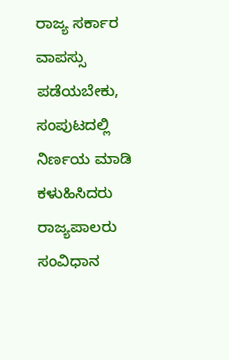ರಾಜ್ಯ ಸರ್ಕಾರ ವಾಪಸ್ಸು ಪಡೆಯಬೇಕು, ಸಂಪುಟದಲ್ಲಿ ನಿರ್ಣಯ ಮಾಡಿ ಕಳುಹಿಸಿದರು ರಾಜ್ಯಪಾಲರು ಸಂವಿಧಾನ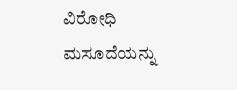ವಿರೋಧಿ ಮಸೂದೆಯನ್ನು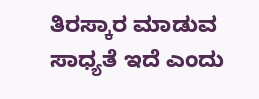ತಿರಸ್ಕಾರ ಮಾಡುವ ಸಾಧ್ಯತೆ ಇದೆ ಎಂದು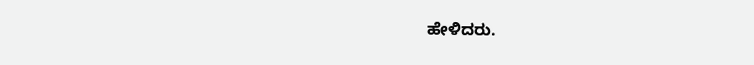ಹೇಳಿದರು.